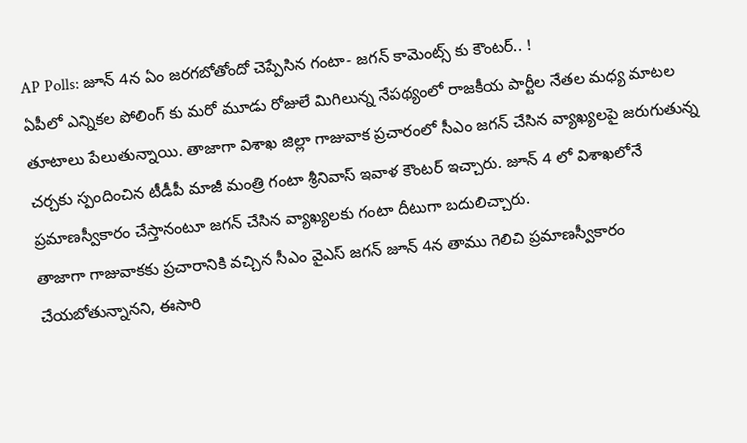AP Polls: జూన్ 4న ఏం జరగబోతోందో చెప్పేసిన గంటా- జగన్ కామెంట్స్ కు కౌంటర్.. !
ఏపీలో ఎన్నికల పోలింగ్ కు మరో మూడు రోజులే మిగిలున్న నేపథ్యంలో రాజకీయ పార్టీల నేతల మధ్య మాటల తూటాలు పేలుతున్నాయి. తాజాగా విశాఖ జిల్లా గాజువాక ప్రచారంలో సీఎం జగన్ చేసిన వ్యాఖ్యలపై జరుగుతున్న చర్చకు స్పందించిన టీడీపీ మాజీ మంత్రి గంటా శ్రీనివాస్ ఇవాళ కౌంటర్ ఇచ్చారు. జూన్ 4 లో విశాఖలోనే ప్రమాణస్వీకారం చేస్తానంటూ జగన్ చేసిన వ్యాఖ్యలకు గంటా దీటుగా బదులిచ్చారు.
తాజాగా గాజువాకకు ప్రచారానికి వచ్చిన సీఎం వైఎస్ జగన్ జూన్ 4న తాము గెలిచి ప్రమాణస్వీకారం చేయబోతున్నానని, ఈసారి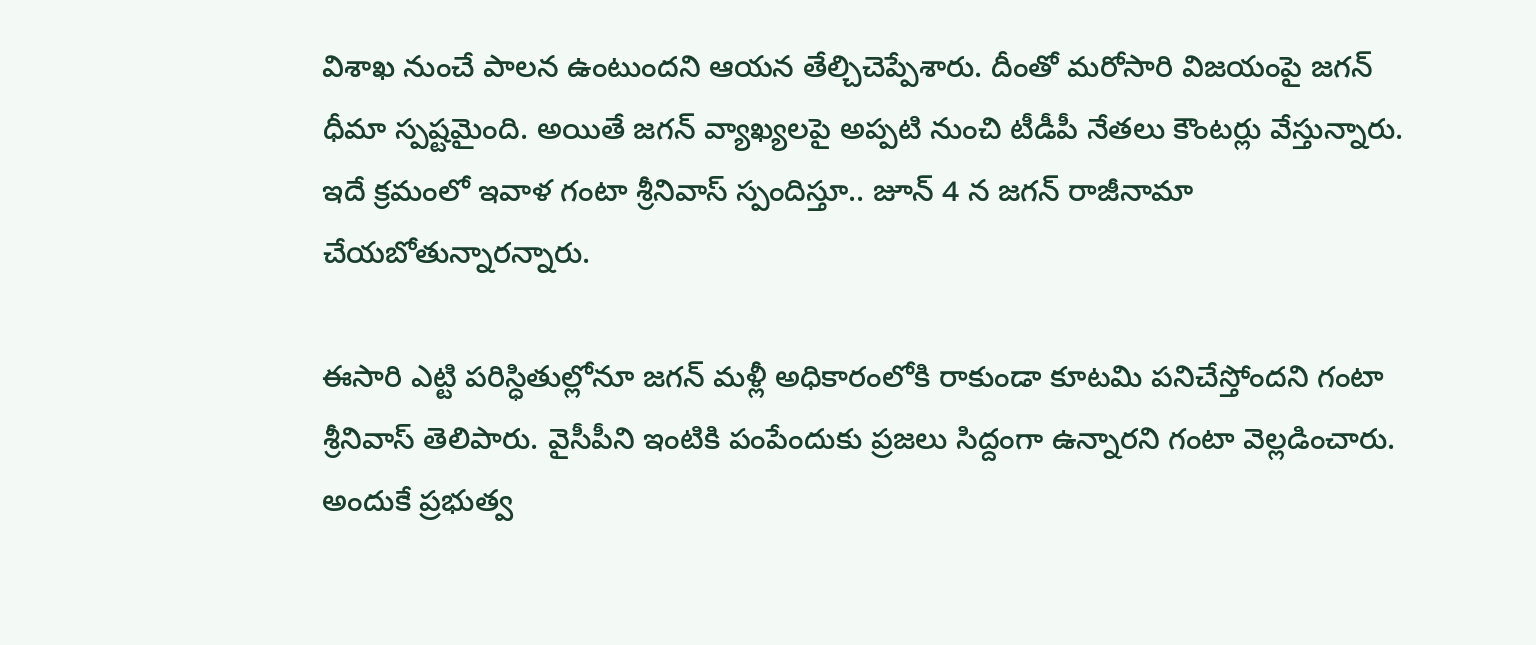విశాఖ నుంచే పాలన ఉంటుందని ఆయన తేల్చిచెప్పేశారు. దీంతో మరోసారి విజయంపై జగన్ ధీమా స్పష్టమైంది. అయితే జగన్ వ్యాఖ్యలపై అప్పటి నుంచి టీడీపీ నేతలు కౌంటర్లు వేస్తున్నారు. ఇదే క్రమంలో ఇవాళ గంటా శ్రీనివాస్ స్పందిస్తూ.. జూన్ 4 న జగన్ రాజీనామా చేయబోతున్నారన్నారు.

ఈసారి ఎట్టి పరిస్ధితుల్లోనూ జగన్ మళ్లీ అధికారంలోకి రాకుండా కూటమి పనిచేస్తోందని గంటా శ్రీనివాస్ తెలిపారు. వైసీపీని ఇంటికి పంపేందుకు ప్రజలు సిద్దంగా ఉన్నారని గంటా వెల్లడించారు. అందుకే ప్రభుత్వ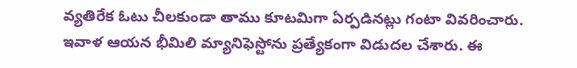వ్యతిరేక ఓటు చీలకుండా తాము కూటమిగా ఏర్పడినట్లు గంటా వివరించారు. ఇవాళ ఆయన భీమిలి మ్యానిఫెస్టోను ప్రత్యేకంగా విడుదల చేశారు. ఈ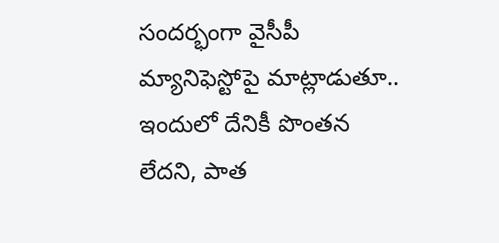సందర్భంగా వైసీపీ మ్యానిఫెస్టోపై మాట్లాడుతూ.. ఇందులో దేనికీ పొంతన లేదని, పాత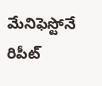మేనిఫెస్టోనే రిపీట్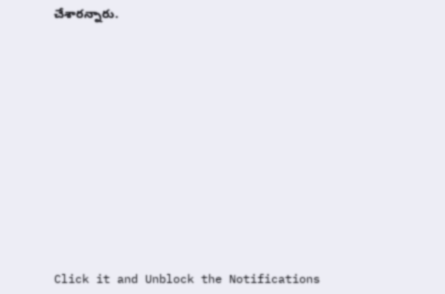చేశారన్నారు.












Click it and Unblock the Notifications